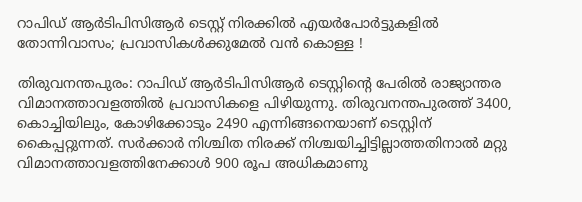റാപിഡ് ആര്‍ടിപിസിആര്‍ ടെസ്റ്റ് നിരക്കില്‍ എയര്‍പോര്‍ട്ടുകളില്‍ തോന്നിവാസം; പ്രവാസികള്‍ക്കുമേല്‍ വന്‍ കൊള്ള !

തിരുവനന്തപുരം: റാപിഡ് ആര്‍ടിപിസിആര്‍ ടെസ്റ്റിന്റെ പേരില്‍ രാജ്യാന്തര വിമാനത്താവളത്തില്‍ പ്രവാസികളെ പിഴിയുന്നു. തിരുവനന്തപുരത്ത് 3400, കൊച്ചിയിലും, കോഴിക്കോടും 2490 എന്നിങ്ങനെയാണ് ടെസ്റ്റിന് കൈപ്പറ്റുന്നത്. സര്‍ക്കാര്‍ നിശ്ചിത നിരക്ക് നിശ്ചയിച്ചിട്ടില്ലാത്തതിനാല്‍ മറ്റു വിമാനത്താവളത്തിനേക്കാള്‍ 900 രൂപ അധികമാണു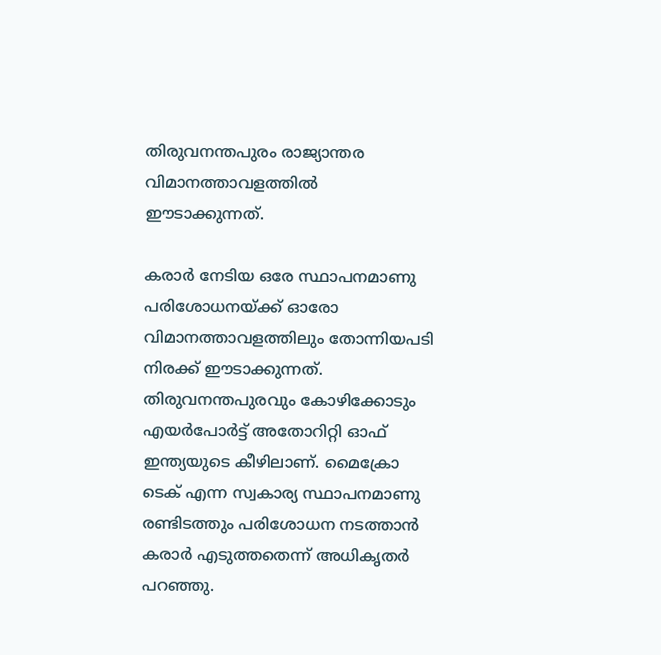തിരുവനന്തപുരം രാജ്യാന്തര വിമാനത്താവളത്തില്‍ ഈടാക്കുന്നത്.

കരാര്‍ നേടിയ ഒരേ സ്ഥാപനമാണു പരിശോധനയ്ക്ക് ഓരോ വിമാനത്താവളത്തിലും തോന്നിയപടി നിരക്ക് ഈടാക്കുന്നത്. തിരുവനന്തപുരവും കോഴിക്കോടും എയര്‍പോര്‍ട്ട് അതോറിറ്റി ഓഫ് ഇന്ത്യയുടെ കീഴിലാണ്. മൈക്രോ ടെക് എന്ന സ്വകാര്യ സ്ഥാപനമാണു രണ്ടിടത്തും പരിശോധന നടത്താന്‍ കരാര്‍ എടുത്തതെന്ന് അധികൃതര്‍ പറഞ്ഞു.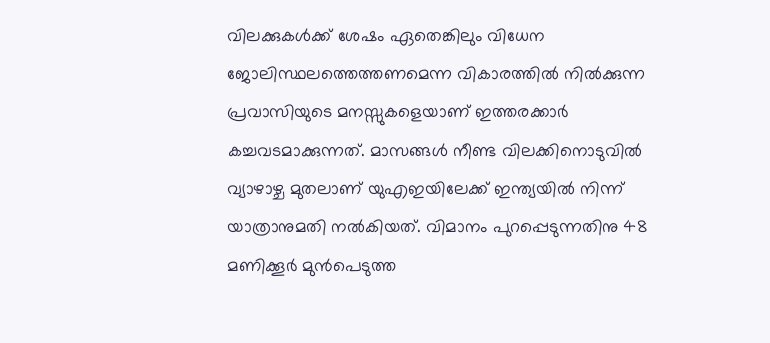വിലക്കുകള്‍ക്ക് ശേഷം ഏതെങ്കിലും വിധേന ജോലിസ്ഥലത്തെത്തണമെന്ന വികാരത്തില്‍ നില്‍ക്കുന്ന പ്രവാസിയുടെ മനസ്സുകളെയാണ് ഇത്തരക്കാര്‍ കച്ചവടമാക്കുന്നത്. മാസങ്ങള്‍ നീണ്ട വിലക്കിനൊടുവില്‍ വ്യാഴാഴ്ച മുതലാണ് യുഎഇയിലേക്ക് ഇന്ത്യയില്‍ നിന്ന് യാത്രാനുമതി നല്‍കിയത്. വിമാനം പുറപ്പെടുന്നതിനു 48 മണിക്കൂര്‍ മുന്‍പെടുത്ത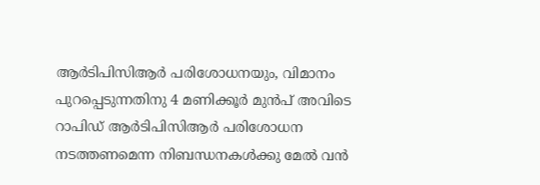ആര്‍ടിപിസിആര്‍ പരിശോധനയും, വിമാനം പുറപ്പെടുന്നതിനു 4 മണിക്കൂര്‍ മുന്‍പ് അവിടെ റാപിഡ് ആര്‍ടിപിസിആര്‍ പരിശോധന നടത്തണമെന്ന നിബന്ധനകള്‍ക്കു മേല്‍ വന്‍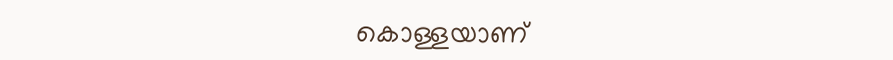കൊള്ളയാണ്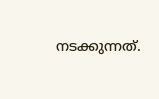നടക്കുന്നത്.